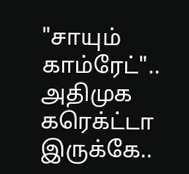"சாயும் காம்ரேட்".. அதிமுக கரெக்ட்டா இருக்கே..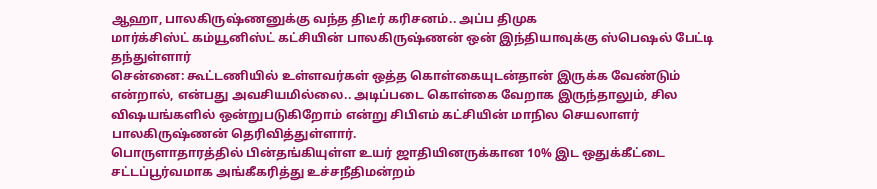ஆஹா, பாலகிருஷ்ணனுக்கு வந்த திடீர் கரிசனம்.. அப்ப திமுக
மார்க்சிஸ்ட் கம்யூனிஸ்ட் கட்சியின் பாலகிருஷ்ணன் ஒன் இந்தியாவுக்கு ஸ்பெஷல் பேட்டி தந்துள்ளார்
சென்னை: கூட்டணியில் உள்ளவர்கள் ஒத்த கொள்கையுடன்தான் இருக்க வேண்டும் என்றால், என்பது அவசியமில்லை.. அடிப்படை கொள்கை வேறாக இருந்தாலும், சில விஷயங்களில் ஒன்றுபடுகிறோம் என்று சிபிஎம் கட்சியின் மாநில செயலாளர் பாலகிருஷ்ணன் தெரிவித்துள்ளார்.
பொருளாதாரத்தில் பின்தங்கியுள்ள உயர் ஜாதியினருக்கான 10% இட ஒதுக்கீட்டை சட்டப்பூர்வமாக அங்கீகரித்து உச்சநீதிமன்றம்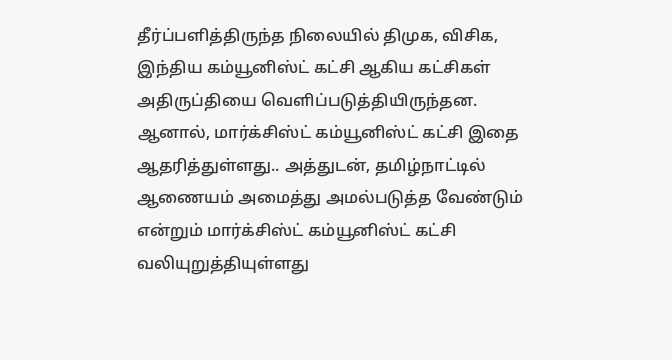தீர்ப்பளித்திருந்த நிலையில் திமுக, விசிக, இந்திய கம்யூனிஸ்ட் கட்சி ஆகிய கட்சிகள் அதிருப்தியை வெளிப்படுத்தியிருந்தன.
ஆனால், மார்க்சிஸ்ட் கம்யூனிஸ்ட் கட்சி இதை ஆதரித்துள்ளது.. அத்துடன், தமிழ்நாட்டில் ஆணையம் அமைத்து அமல்படுத்த வேண்டும் என்றும் மார்க்சிஸ்ட் கம்யூனிஸ்ட் கட்சி வலியுறுத்தியுள்ளது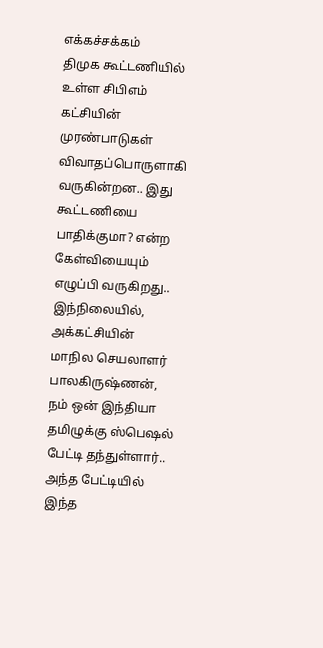எக்கச்சக்கம்
திமுக கூட்டணியில் உள்ள சிபிஎம் கட்சியின் முரண்பாடுகள் விவாதப்பொருளாகி வருகின்றன.. இது கூட்டணியை பாதிக்குமா? என்ற கேள்வியையும் எழுப்பி வருகிறது.. இந்நிலையில், அக்கட்சியின் மாநில செயலாளர் பாலகிருஷ்ணன், நம் ஒன் இந்தியா தமிழுக்கு ஸ்பெஷல் பேட்டி தந்துள்ளார்.. அந்த பேட்டியில் இந்த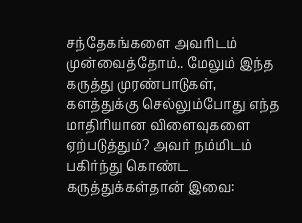சந்தேகங்களை அவரிடம் முன்வைத்தோம்.. மேலும் இந்த கருத்து முரண்பாடுகள், களத்துக்கு செல்லும்போது எந்த மாதிரியான விளைவுகளை ஏற்படுத்தும்? அவர் நம்மிடம் பகிர்ந்து கொண்ட கருத்துக்கள்தான் இவை: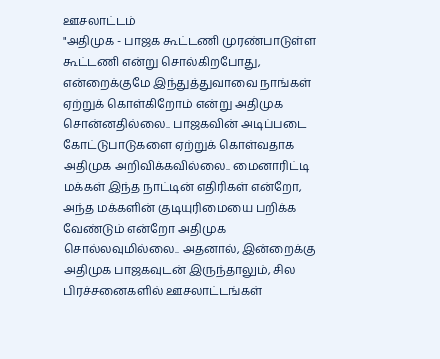ஊசலாட்டம்
"அதிமுக - பாஜக கூட்டணி முரண்பாடுள்ள கூட்டணி என்று சொல்கிறபோது, என்றைக்குமே இந்துத்துவாவை நாங்கள் ஏற்றுக் கொள்கிறோம் என்று அதிமுக சொன்னதில்லை.. பாஜகவின் அடிப்படை கோட்டுபாடுகளை ஏற்றுக் கொள்வதாக அதிமுக அறிவிக்கவில்லை.. மைனாரிட்டி மக்கள் இந்த நாட்டின் எதிரிகள் என்றோ, அந்த மக்களின் குடியுரிமையை பறிக்க வேண்டும் என்றோ அதிமுக சொல்லவுமில்லை.. அதனால், இன்றைக்கு அதிமுக பாஜகவுடன் இருந்தாலும், சில பிரச்சனைகளில் ஊசலாட்டங்கள்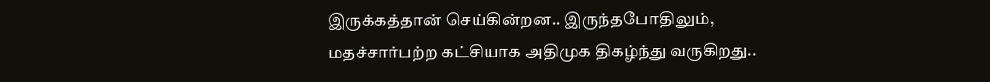இருக்கத்தான் செய்கின்றன.. இருந்தபோதிலும், மதச்சார்பற்ற கட்சியாக அதிமுக திகழ்ந்து வருகிறது..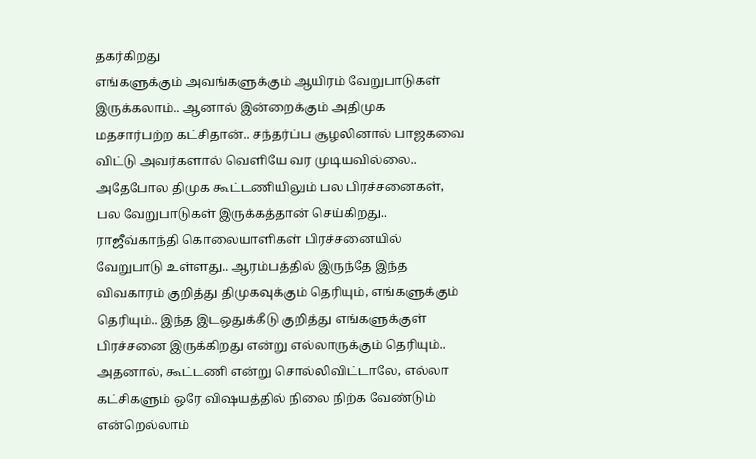தகர்கிறது
எங்களுக்கும் அவங்களுக்கும் ஆயிரம் வேறுபாடுகள் இருக்கலாம்.. ஆனால் இன்றைக்கும் அதிமுக மதசார்பற்ற கட்சிதான்.. சந்தர்ப்ப சூழலினால் பாஜகவை விட்டு அவர்களால் வெளியே வர முடியவில்லை.. அதேபோல திமுக கூட்டணியிலும் பல பிரச்சனைகள், பல வேறுபாடுகள் இருக்கத்தான் செய்கிறது.. ராஜீவ்காந்தி கொலையாளிகள் பிரச்சனையில் வேறுபாடு உள்ளது.. ஆரம்பத்தில் இருந்தே இந்த விவகாரம் குறித்து திமுகவுக்கும் தெரியும், எங்களுக்கும் தெரியும்.. இந்த இடஒதுக்கீடு குறித்து எங்களுக்குள் பிரச்சனை இருக்கிறது என்று எல்லாருக்கும் தெரியும்.. அதனால், கூட்டணி என்று சொல்லிவிட்டாலே, எல்லா கட்சிகளும் ஒரே விஷயத்தில் நிலை நிற்க வேண்டும் என்றெல்லாம்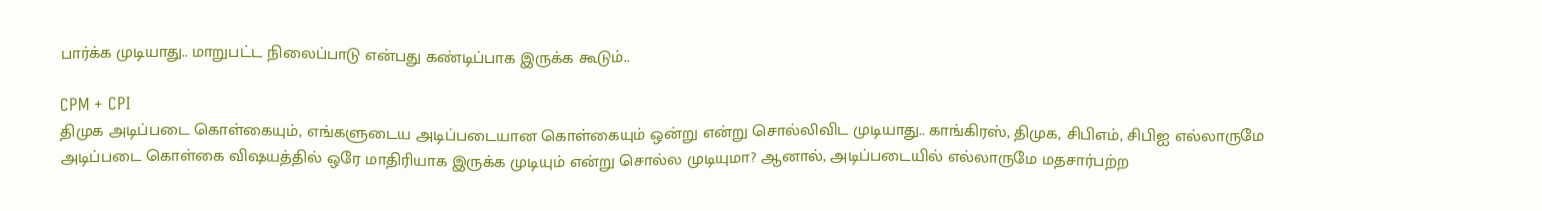பார்க்க முடியாது.. மாறுபட்ட நிலைப்பாடு என்பது கண்டிப்பாக இருக்க கூடும்..

CPM + CPI
திமுக அடிப்படை கொள்கையும், எங்களுடைய அடிப்படையான கொள்கையும் ஒன்று என்று சொல்லிவிட முடியாது.. காங்கிரஸ், திமுக, சிபிஎம், சிபிஐ எல்லாருமே அடிப்படை கொள்கை விஷயத்தில் ஒரே மாதிரியாக இருக்க முடியும் என்று சொல்ல முடியுமா? ஆனால், அடிப்படையில் எல்லாருமே மதசார்பற்ற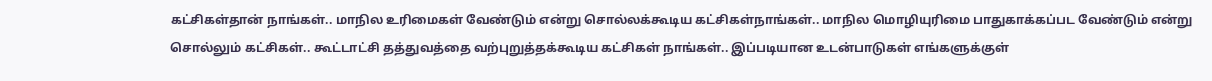கட்சிகள்தான் நாங்கள்.. மாநில உரிமைகள் வேண்டும் என்று சொல்லக்கூடிய கட்சிகள்நாங்கள்.. மாநில மொழியுரிமை பாதுகாக்கப்பட வேண்டும் என்று சொல்லும் கட்சிகள்.. கூட்டாட்சி தத்துவத்தை வற்புறுத்தக்கூடிய கட்சிகள் நாங்கள்.. இப்படியான உடன்பாடுகள் எங்களுக்குள்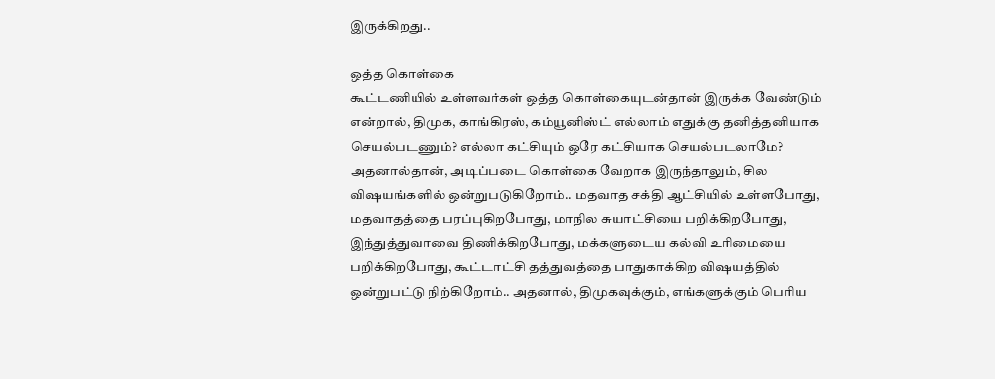இருக்கிறது..

ஒத்த கொள்கை
கூட்டணியில் உள்ளவர்கள் ஒத்த கொள்கையுடன்தான் இருக்க வேண்டும் என்றால், திமுக, காங்கிரஸ், கம்யூனிஸ்ட் எல்லாம் எதுக்கு தனித்தனியாக செயல்படணும்? எல்லா கட்சியும் ஒரே கட்சியாக செயல்படலாமே? அதனால்தான், அடிப்படை கொள்கை வேறாக இருந்தாலும், சில விஷயங்களில் ஒன்றுபடுகிறோம்.. மதவாத சக்தி ஆட்சியில் உள்ளபோது, மதவாதத்தை பரப்புகிறபோது, மாநில சுயாட்சியை பறிக்கிறபோது, இந்துத்துவாவை திணிக்கிறபோது, மக்களுடைய கல்வி உரிமையை பறிக்கிறபோது, கூட்டாட்சி தத்துவத்தை பாதுகாக்கிற விஷயத்தில் ஒன்றுபட்டு நிற்கிறோம்.. அதனால், திமுகவுக்கும், எங்களுக்கும் பெரிய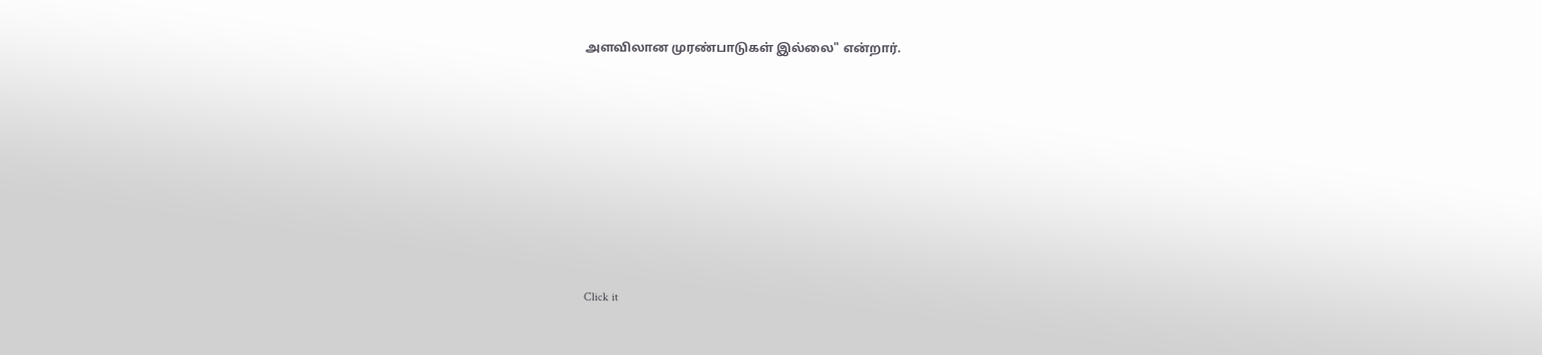அளவிலான முரண்பாடுகள் இல்லை" என்றார்.












Click it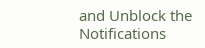and Unblock the Notifications